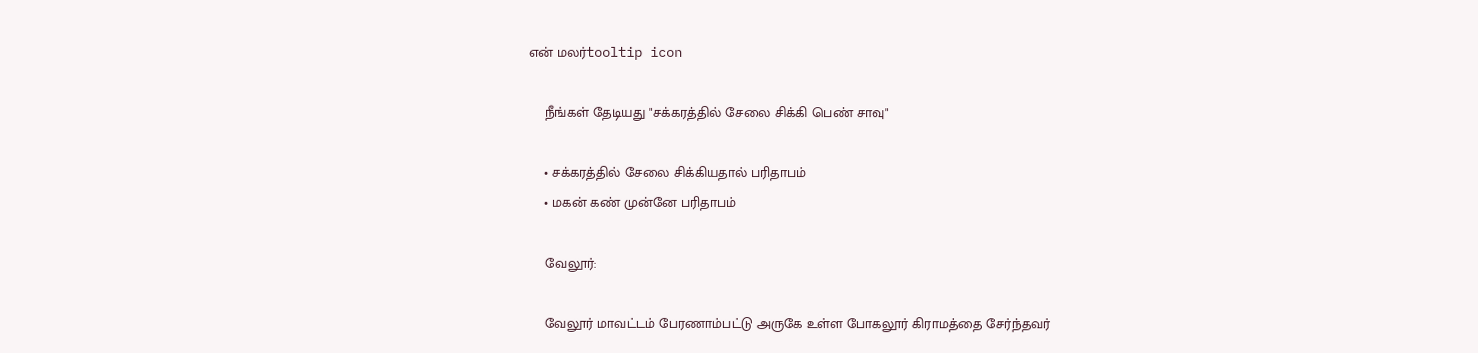என் மலர்tooltip icon

    நீங்கள் தேடியது "சக்கரத்தில் சேலை சிக்கி பெண் சாவு"

    • சக்கரத்தில் சேலை சிக்கியதால் பரிதாபம்
    • மகன் கண் முன்னே பரிதாபம்

    வேலூர்:

    வேலூர் மாவட்டம் பேரணாம்பட்டு அருகே உள்ள போகலூர் கிராமத்தை சேர்ந்தவர்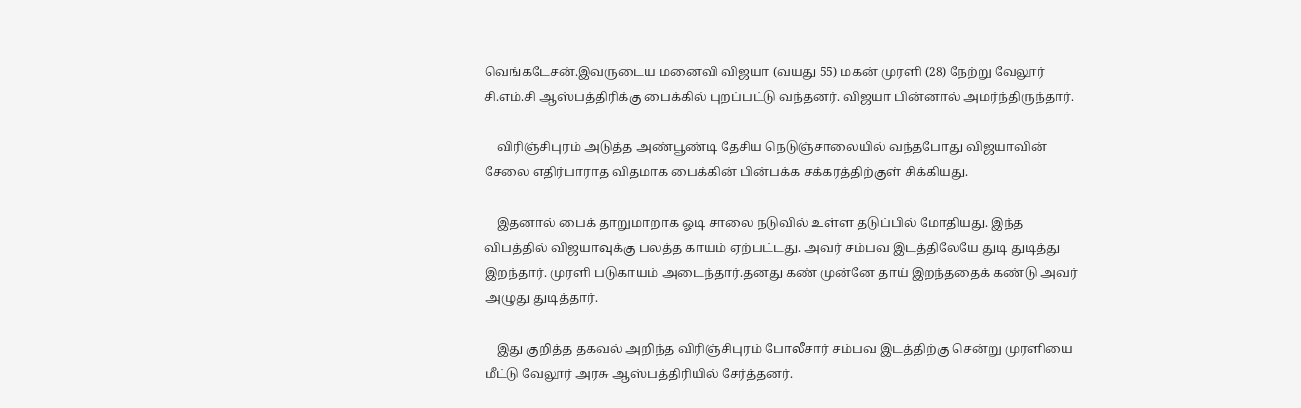வெங்கடேசன்.இவருடைய மனைவி விஜயா (வயது 55) மகன் முரளி (28) நேற்று வேலூர் சி.எம்.சி ஆஸ்பத்திரிக்கு பைக்கில் புறப்பட்டு வந்தனர். விஜயா பின்னால் அமர்ந்திருந்தார்.

    விரிஞ்சிபுரம் அடுத்த அண்பூண்டி தேசிய நெடுஞ்சாலையில் வந்தபோது விஜயாவின் சேலை எதிர்பாராத விதமாக பைக்கின் பின்பக்க சக்கரத்திற்குள் சிக்கியது.

    இதனால் பைக் தாறுமாறாக ஓடி சாலை நடுவில் உள்ள தடுப்பில் மோதியது. இந்த விபத்தில் விஜயாவுக்கு பலத்த காயம் ஏற்பட்டது. அவர் சம்பவ இடத்திலேயே துடி துடித்து இறந்தார். முரளி படுகாயம் அடைந்தார்.தனது கண் முன்னே தாய் இறந்ததைக் கண்டு அவர் அழுது துடித்தார்.

    இது குறித்த தகவல் அறிந்த விரிஞ்சிபுரம் போலீசார் சம்பவ இடத்திற்கு சென்று முரளியை மீட்டு வேலூர் அரசு ஆஸ்பத்திரியில் சேர்த்தனர்.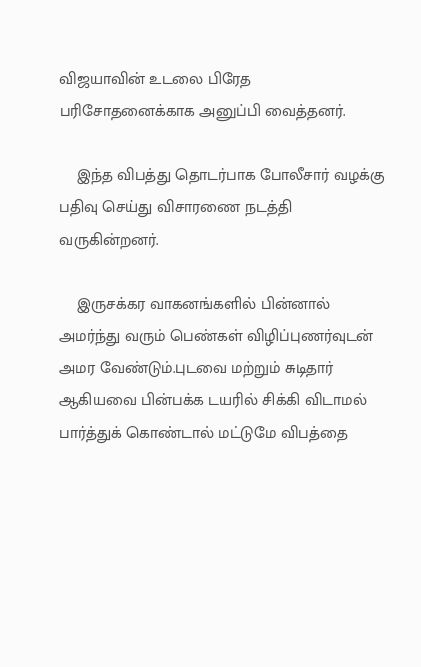விஜயாவின் உடலை பிரேத பரிசோதனைக்காக அனுப்பி வைத்தனர்.

    இந்த விபத்து தொடர்பாக போலீசார் வழக்கு பதிவு செய்து விசாரணை நடத்தி வருகின்றனர்.

    இருசக்கர வாகனங்களில் பின்னால் அமர்ந்து வரும் பெண்கள் விழிப்புணர்வுடன் அமர வேண்டும்.புடவை மற்றும் சுடிதார் ஆகியவை பின்பக்க டயரில் சிக்கி விடாமல் பார்த்துக் கொண்டால் மட்டுமே விபத்தை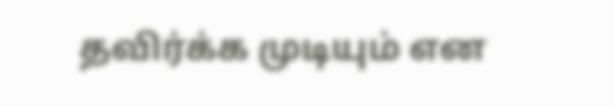தவிர்க்க முடியும் என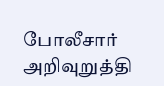போலீசார் அறிவுறுத்தி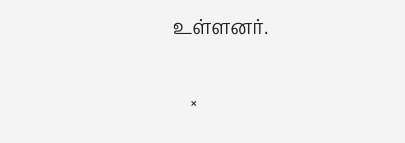உள்ளனர்.

    ×